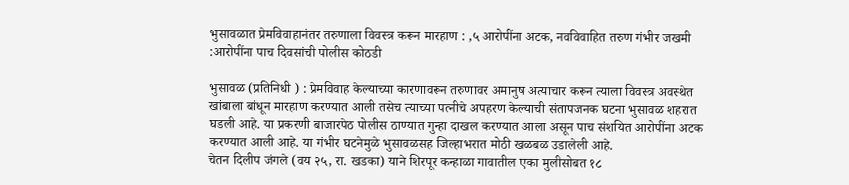भुसावळात प्रेमविवाहानंतर तरुणाला विवस्त्र करून मारहाण : ,५ आरोपींना अटक, नवविवाहित तरुण गंभीर जखमी :आरोपींना पाच दिवसांची पोलीस कोठडी

भुसावळ (प्रतिनिधी ) : प्रेमविवाह केल्याच्या कारणावरून तरुणावर अमानुष अत्याचार करून त्याला विवस्त्र अवस्थेत खांबाला बांधून मारहाण करण्यात आली तसेच त्याच्या पत्नीचे अपहरण केल्याची संतापजनक घटना भुसावळ शहरात घडली आहे. या प्रकरणी बाजारपेठ पोलीस ठाण्यात गुन्हा दाखल करण्यात आला असून पाच संशयित आरोपींना अटक करण्यात आली आहे. या गंभीर घटनेमुळे भुसावळसह जिल्हाभरात मोठी खळबळ उडालेली आहे.
चेतन दिलीप जंगले (वय २५, रा. खडका) याने शिरपूर कन्हाळा गावातील एका मुलीसोबत १८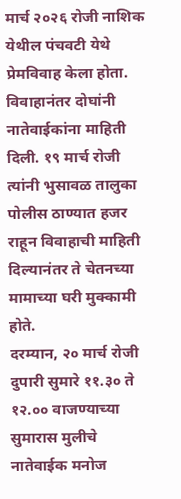मार्च २०२६ रोजी नाशिक येथील पंचवटी येथे प्रेमविवाह केला होता. विवाहानंतर दोघांनी नातेवाईकांना माहिती दिली. १९ मार्च रोजी त्यांनी भुसावळ तालुका पोलीस ठाण्यात हजर राहून विवाहाची माहिती दिल्यानंतर ते चेतनच्या मामाच्या घरी मुक्कामी होते.
दरम्यान, २० मार्च रोजी दुपारी सुमारे ११.३० ते १२.०० वाजण्याच्या सुमारास मुलीचे नातेवाईक मनोज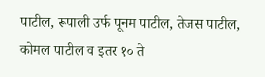पाटील, रूपाली उर्फ पूनम पाटील, तेजस पाटील, कोमल पाटील व इतर १० ते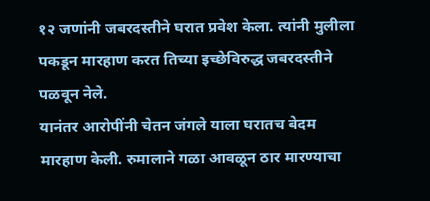१२ जणांनी जबरदस्तीने घरात प्रवेश केला. त्यांनी मुलीला पकडून मारहाण करत तिच्या इच्छेविरुद्ध जबरदस्तीने पळवून नेले.
यानंतर आरोपींनी चेतन जंगले याला घरातच बेदम मारहाण केली. रुमालाने गळा आवळून ठार मारण्याचा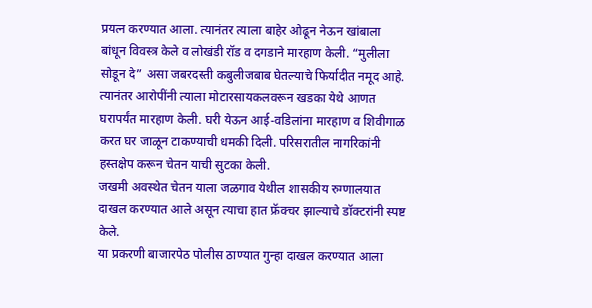प्रयत्न करण्यात आला. त्यानंतर त्याला बाहेर ओढून नेऊन खांबाला बांधून विवस्त्र केले व लोखंडी रॉड व दगडाने मारहाण केली. “मुलीला सोडून दे” असा जबरदस्ती कबुलीजबाब घेतल्याचे फिर्यादीत नमूद आहे.
त्यानंतर आरोपींनी त्याला मोटारसायकलवरून खडका येथे आणत घरापर्यंत मारहाण केली. घरी येऊन आई-वडिलांना मारहाण व शिवीगाळ करत घर जाळून टाकण्याची धमकी दिली. परिसरातील नागरिकांनी हस्तक्षेप करून चेतन याची सुटका केली.
जखमी अवस्थेत चेतन याला जळगाव येथील शासकीय रुग्णालयात दाखल करण्यात आले असून त्याचा हात फ्रॅक्चर झाल्याचे डॉक्टरांनी स्पष्ट केले.
या प्रकरणी बाजारपेठ पोलीस ठाण्यात गुन्हा दाखल करण्यात आला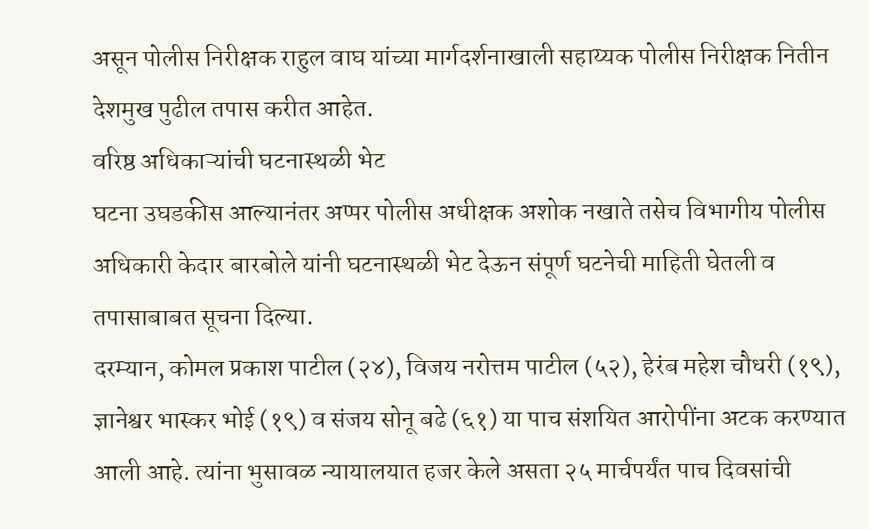असून पोलीस निरीक्षक राहुल वाघ यांच्या मार्गदर्शनाखाली सहाय्यक पोलीस निरीक्षक नितीन देशमुख पुढील तपास करीत आहेत.
वरिष्ठ अधिकाऱ्यांची घटनास्थळी भेट
घटना उघडकीस आल्यानंतर अप्पर पोलीस अधीक्षक अशोक नखाते तसेच विभागीय पोलीस अधिकारी केदार बारबोले यांनी घटनास्थळी भेट देऊन संपूर्ण घटनेची माहिती घेतली व तपासाबाबत सूचना दिल्या.
दरम्यान, कोमल प्रकाश पाटील (२४), विजय नरोत्तम पाटील (५२), हेरंब महेश चौधरी (१९), ज्ञानेश्वर भास्कर भोई (१९) व संजय सोनू बढे (६१) या पाच संशयित आरोपींना अटक करण्यात आली आहे. त्यांना भुसावळ न्यायालयात हजर केले असता २५ मार्चपर्यंत पाच दिवसांची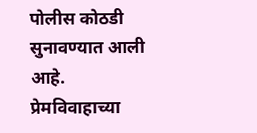पोलीस कोठडी सुनावण्यात आली आहे.
प्रेमविवाहाच्या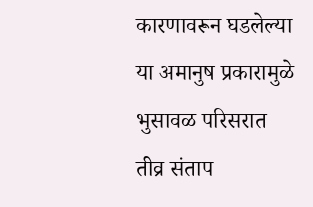कारणावरून घडलेल्या या अमानुष प्रकारामुळे भुसावळ परिसरात तीव्र संताप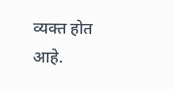व्यक्त होत आहे.